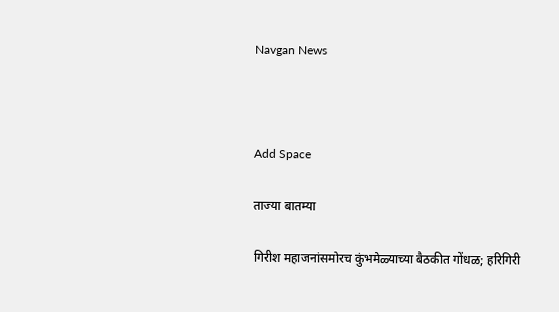Navgan News



Add Space

ताज्या बातम्या

गिरीश महाजनांसमोरच कुंभमेळ्याच्या बैठकीत गोंधळ; हरिगिरी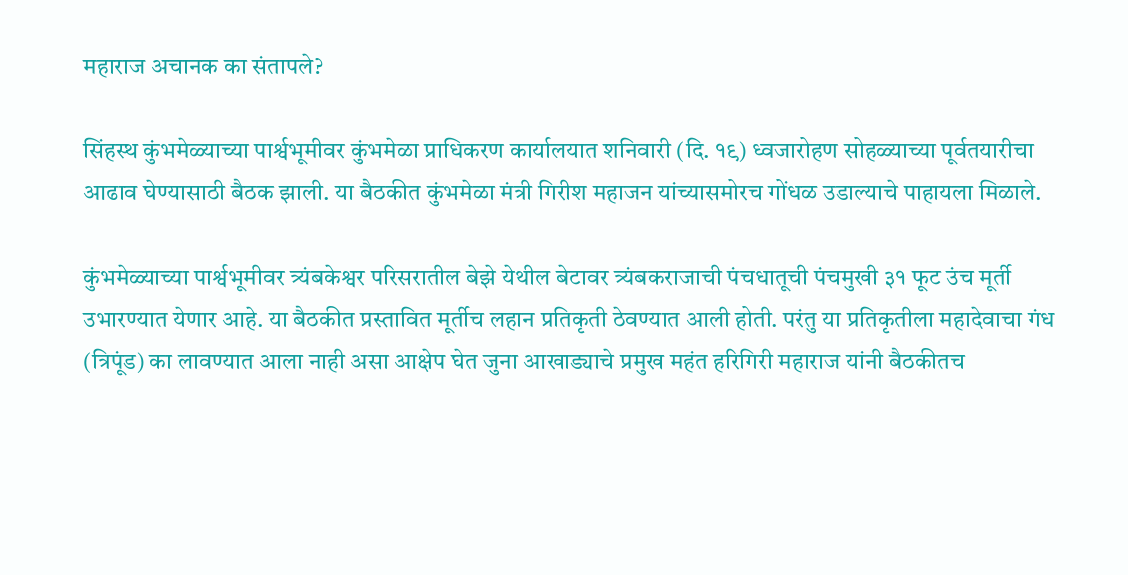महाराज अचानक का संतापले?

सिंहस्थ कुंभमेळ्याच्या पार्श्वभूमीवर कुंभमेळा प्राधिकरण कार्यालयात शनिवारी (दि. १९) ध्वजारोहण सोहळ्याच्या पूर्वतयारीचा आढाव घेण्यासाठी बैठक झाली. या बैठकीत कुंभमेळा मंत्री गिरीश महाजन यांच्यासमोरच गोंधळ उडाल्याचे पाहायला मिळाले.

कुंभमेळ्याच्या पार्श्वभूमीवर त्र्यंबकेश्वर परिसरातील बेझे येथील बेटावर त्र्यंबकराजाची पंचधातूची पंचमुखी ३१ फूट उंच मूर्ती उभारण्यात येणार आहे. या बैठकीत प्रस्तावित मूर्तीच लहान प्रतिकृती ठेवण्यात आली होती. परंतु या प्रतिकृतीला महादेवाचा गंध (त्रिपूंड) का लावण्यात आला नाही असा आक्षेप घेत जुना आखाड्याचे प्रमुख महंत हरिगिरी महाराज यांनी बैठकीतच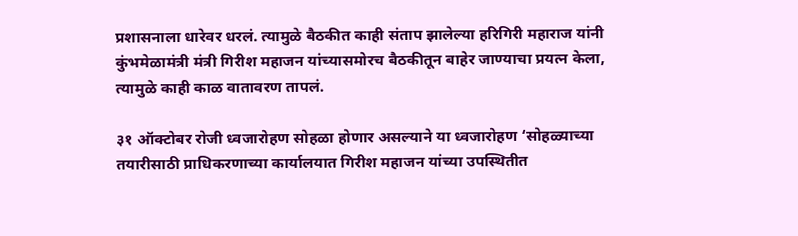प्रशासनाला धारेवर धरलं. त्यामुळे बैठकीत काही संताप झालेल्या हरिगिरी महाराज यांनी कुंभमेळामंत्री मंत्री गिरीश महाजन यांच्यासमोरच बैठकीतून बाहेर जाण्याचा प्रयत्न केला, त्यामुळे काही काळ वातावरण तापलं.

३१ ऑक्टोबर रोजी ध्वजारोहण सोहळा होणार असल्याने या ध्वजारोहण ‘सोहळ्याच्या तयारीसाठी प्राधिकरणाच्या कार्यालयात गिरीश महाजन यांच्या उपस्थितीत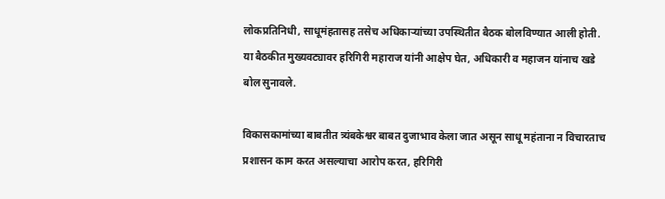लोकप्रतिनिधी, साधूमंहतासह तसेच अधिकाऱ्यांच्या उपस्थितीत बैठक बोलविण्यात आली होती. या बैठकीत मुख्यवट्यावर हरिगिरी महाराज यांनी आक्षेप घेत, अधिकारी व महाजन यांनाच खडे बोल सुनावले.

विकासकामांच्या बाबतीत त्र्यंबकेश्वर बाबत दुजाभाव केला जात असून साधू महंताना न विचारताच प्रशासन काम करत असल्याचा आरोप करत, हरिगिरी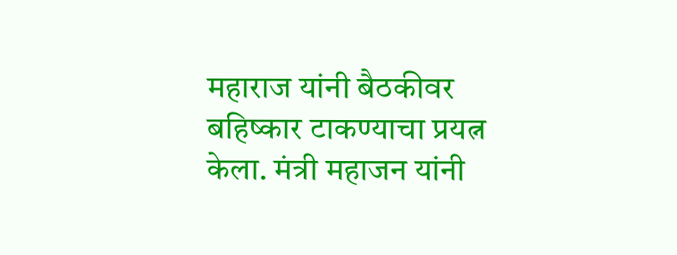महाराज यांनी बैठकीवर बहिष्कार टाकण्याचा प्रयत्न केला. मंत्री महाजन यांनी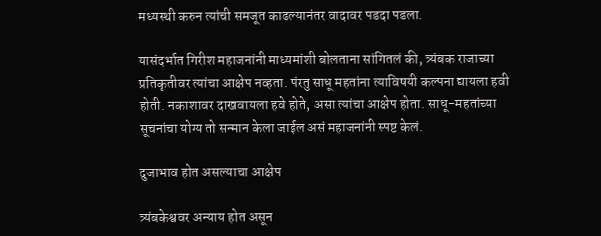मध्यस्थी करुन त्यांची समजूत काढल्यानंतर वादावर पडदा पडला.

यासंदर्भात गिरीश महाजनांनी माध्यमांशी बोलताना सांगितलं की, त्र्यंबक राजाच्या प्रतिकृतीवर त्यांचा आक्षेप नव्हता. पंरतु साधू महतांना त्याविषयी कल्पना द्यायला हवी होती. नकाशावर दाखवायला हवे होते, असा त्यांचा आक्षेप होता. साधू-महतांच्या सूचनांचा योग्य तो सन्मान केला जाईल असं महाजनांनी स्पष्ट केलं.

दुजाभाव होत असल्याचा आक्षेप

त्र्यंबकेश्ववर अन्याय होत असून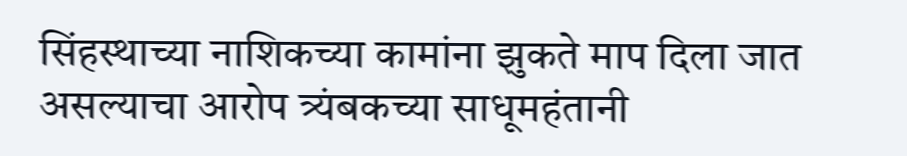सिंहस्थाच्या नाशिकच्या कामांना झुकते माप दिला जात असल्याचा आरोप त्र्यंबकच्या साधूमहंतानी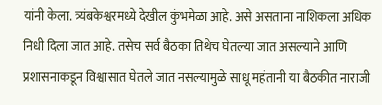यांनी केला. त्र्यंबकेश्वरमध्ये देखील कुंभमेळा आहे. असे असताना नाशिकला अधिक निधी दिला जात आहे. तसेच सर्व बैठका तिथेच घेतल्या जात असल्याने आणि प्रशासनाकडून विश्वासात घेतले जात नसल्यामुळे साधू महंतानी या बैठकीत नाराजी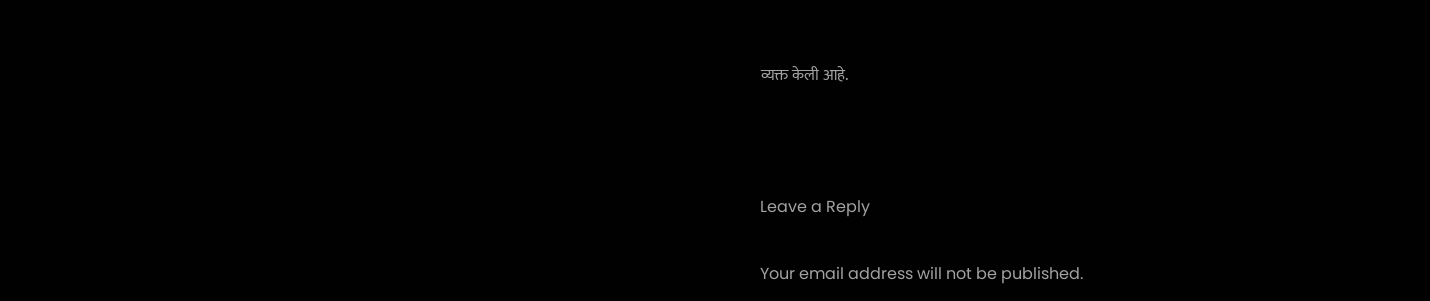व्यक्त केली आहे.



Leave a Reply

Your email address will not be published.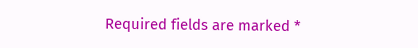Required fields are marked *